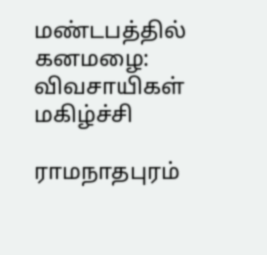மண்டபத்தில் கனமழை: விவசாயிகள் மகிழ்ச்சி

ராமநாதபுரம்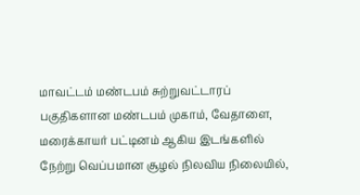மாவட்டம் மண்டபம் சுற்றுவட்டாரப் பகுதிகளான மண்டபம் முகாம், வேதாளை, மரைக்காயர் பட்டினம் ஆகிய இடங்களில் நேற்று வெப்பமான சூழல் நிலவிய நிலையில்,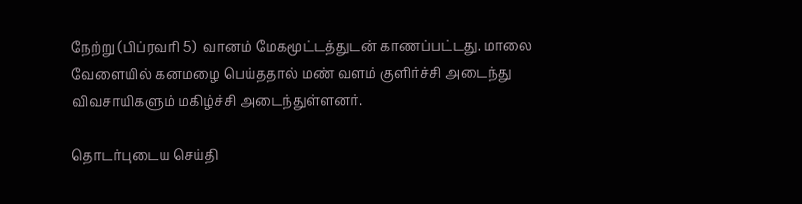நேற்று (பிப்ரவரி 5)  வானம் மேகமூட்டத்துடன் காணப்பட்டது. மாலை வேளையில் கனமழை பெய்ததால் மண் வளம் குளிர்ச்சி அடைந்து விவசாயிகளும் மகிழ்ச்சி அடைந்துள்ளனர்.

தொடர்புடைய செய்தி